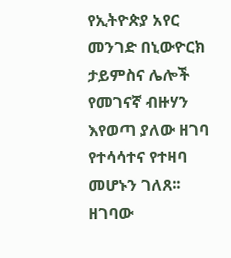የኢትዮጵያ አየር መንገድ በኒውዮርክ ታይምስና ሌሎች የመገናኛ ብዙሃን እየወጣ ያለው ዘገባ የተሳሳተና የተዛባ መሆኑን ገለጸ፡፡ ዘገባው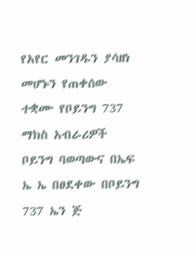የአየር መንገዱን ያሳዘነ መሆኑን የጠቀሰው ተቋሙ የቦይንግ 737 ማክስ አብራሪዎች ቦይንግ ባወጣውና በኤፍ ኤ ኤ በፀደቀው በቦይንግ 737 ኤን ጅ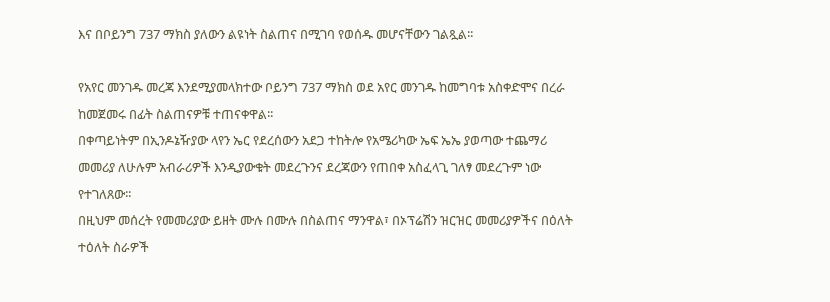እና በቦይንግ 737 ማክስ ያለውን ልዩነት ስልጠና በሚገባ የወሰዱ መሆናቸውን ገልጿል፡፡

የአየር መንገዱ መረጃ እንደሚያመላክተው ቦይንግ 737 ማክስ ወደ አየር መንገዱ ከመግባቱ አስቀድሞና በረራ ከመጀመሩ በፊት ስልጠናዎቹ ተጠናቀዋል፡፡
በቀጣይነትም በኢንዶኔዥያው ላየን ኤር የደረሰውን አደጋ ተከትሎ የአሜሪካው ኤፍ ኤኤ ያወጣው ተጨማሪ መመሪያ ለሁሉም አብራሪዎች እንዲያውቁት መደረጉንና ደረጃውን የጠበቀ አስፈላጊ ገለፃ መደረጉም ነው የተገለጸው፡፡
በዚህም መሰረት የመመሪያው ይዘት ሙሉ በሙሉ በስልጠና ማንዋል፣ በኦፕሬሽን ዝርዝር መመሪያዎችና በዕለት ተዕለት ስራዎች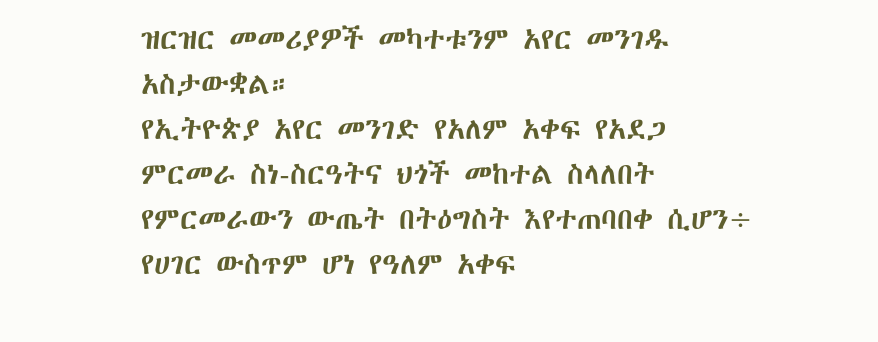ዝርዝር መመሪያዎች መካተቱንም አየር መንገዱ አስታውቋል።
የኢትዮጵያ አየር መንገድ የአለም አቀፍ የአደጋ ምርመራ ስነ-ስርዓትና ህጎች መከተል ስላለበት የምርመራውን ውጤት በትዕግስት እየተጠባበቀ ሲሆን÷ የሀገር ውስጥም ሆነ የዓለም አቀፍ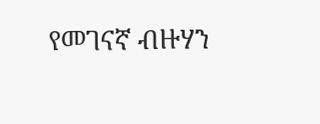የመገናኛ ብዙሃን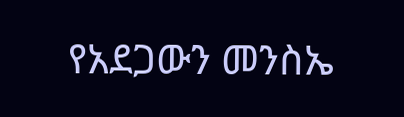የአደጋውን መንስኤ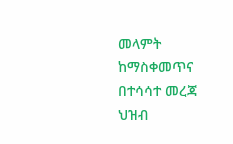መላምት ከማስቀመጥና በተሳሳተ መረጃ ህዝብ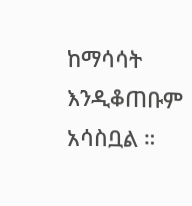ከማሳሳት እንዲቆጠቡም አሳስቧል ።